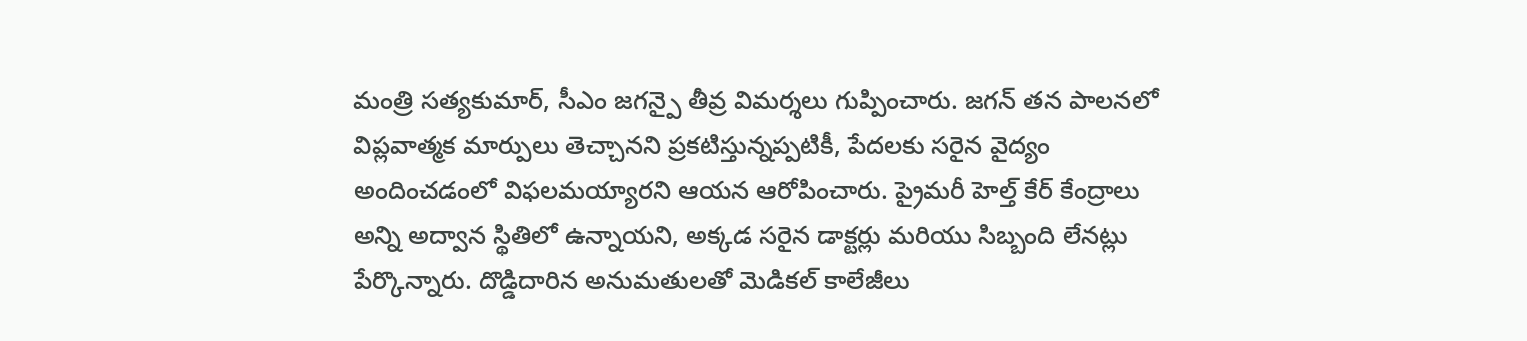మంత్రి సత్యకుమార్, సీఎం జగన్పై తీవ్ర విమర్శలు గుప్పించారు. జగన్ తన పాలనలో విప్లవాత్మక మార్పులు తెచ్చానని ప్రకటిస్తున్నప్పటికీ, పేదలకు సరైన వైద్యం అందించడంలో విఫలమయ్యారని ఆయన ఆరోపించారు. ప్రైమరీ హెల్త్ కేర్ కేంద్రాలు అన్ని అద్వాన స్థితిలో ఉన్నాయని, అక్కడ సరైన డాక్టర్లు మరియు సిబ్బంది లేనట్లు పేర్కొన్నారు. దొడ్డిదారిన అనుమతులతో మెడికల్ కాలేజీలు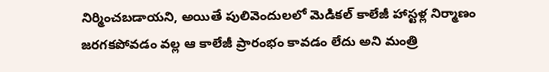నిర్మించబడాయని, అయితే పులివెందులలో మెడికల్ కాలేజీ హాస్టళ్ల నిర్మాణం జరగకపోవడం వల్ల ఆ కాలేజీ ప్రారంభం కావడం లేదు అని మంత్రి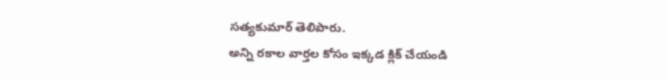సత్యకుమార్ తెలిపారు.
అన్ని రకాల వార్తల కోసం ఇక్కడ క్లిక్ చేయండి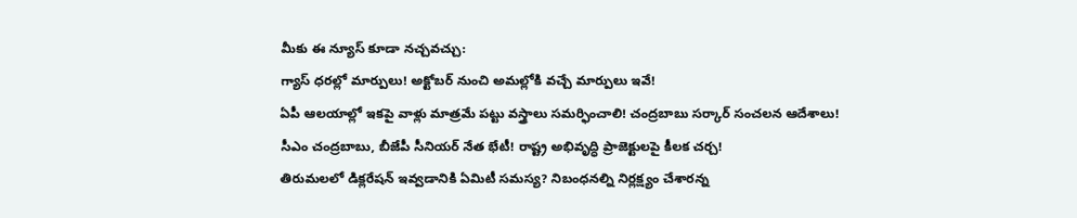మీకు ఈ న్యూస్ కూడా నచ్చవచ్చు:
గ్యాస్ ధరల్లో మార్పులు! అక్టోబర్ నుంచి అమల్లోకి వచ్చే మార్పులు ఇవే!
ఏపీ ఆలయాల్లో ఇకపై వాళ్లు మాత్రమే పట్టు వస్త్రాలు సమర్ఫించాలి! చంద్రబాబు సర్కార్ సంచలన ఆదేశాలు!
సీఎం చంద్రబాబు, బీజేపీ సీనియర్ నేత భేటీ! రాష్ట్ర అభివృద్ధి ప్రాజెక్టులపై కీలక చర్చ!
తిరుమలలో డిక్లరేషన్ ఇవ్వడానికి ఏమిటీ సమస్య? నిబంధనల్ని నిర్లక్ష్యం చేశారన్న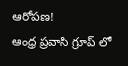ఆరోపణ!
ఆంధ్ర ప్రవాసి గ్రూప్ లో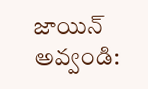జాయిన్ అవ్వండి: